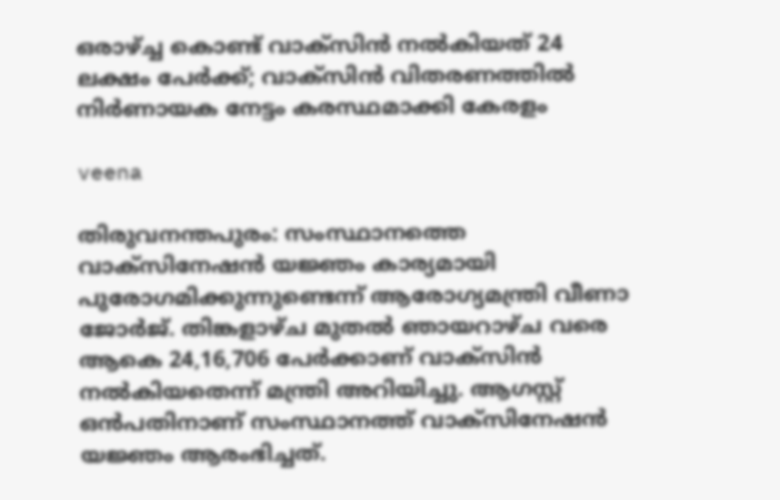ഒരാഴ്ച്ച കൊണ്ട് വാക്‌സിൻ നൽകിയത് 24 ലക്ഷം പേർക്ക്; വാക്‌സിൻ വിതരണത്തിൽ നിർണായക നേട്ടം കരസ്ഥമാക്കി കേരളം

veena

തിരുവനന്തപുരം: സംസ്ഥാനത്തെ വാക്സിനേഷൻ യജ്ഞം കാര്യമായി പുരോഗമിക്കുന്നുണ്ടെന്ന് ആരോഗ്യമന്ത്രി വീണാ ജോർജ്. തിങ്കളാഴ്ച മുതൽ ഞായറാഴ്ച വരെ ആകെ 24,16,706 പേർക്കാണ് വാക്സിൻ നൽകിയതെന്ന് മന്ത്രി അറിയിച്ചു. ആഗസ്റ്റ് ഒൻപതിനാണ് സംസ്ഥാനത്ത് വാക്സിനേഷൻ യജ്ഞം ആരംഭിച്ചത്.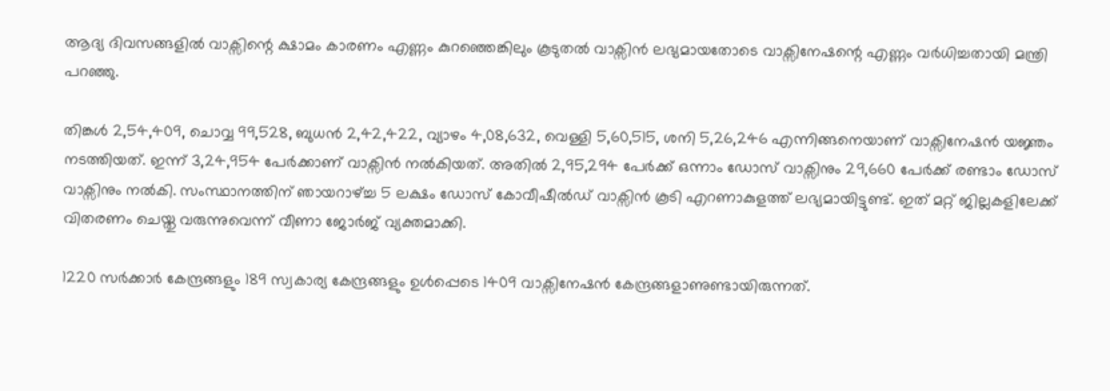ആദ്യ ദിവസങ്ങളിൽ വാക്സിന്റെ ക്ഷാമം കാരണം എണ്ണം കുറഞ്ഞെങ്കിലും കൂടുതൽ വാക്സിൻ ലഭ്യമായതോടെ വാക്സിനേഷന്റെ എണ്ണം വർധിച്ചതായി മന്ത്രി പറഞ്ഞു.

തിങ്കൾ 2,54,409, ചൊവ്വ 99,528, ബുധൻ 2,42,422, വ്യാഴം 4,08,632, വെള്ളി 5,60,515, ശനി 5,26,246 എന്നിങ്ങനെയാണ് വാക്സിനേഷൻ യജ്ഞം നടത്തിയത്. ഇന്ന് 3,24,954 പേർക്കാണ് വാക്സിൻ നൽകിയത്. അതിൽ 2,95,294 പേർക്ക് ഒന്നാം ഡോസ് വാക്സിനും 29,660 പേർക്ക് രണ്ടാം ഡോസ് വാക്സിനും നൽകി. സംസ്ഥാനത്തിന് ഞായറാഴ്ച്ച 5 ലക്ഷം ഡോസ് കോവീഷീൽഡ് വാക്സിൻ കൂടി എറണാകുളത്ത് ലഭ്യമായിട്ടുണ്ട്. ഇത് മറ്റ് ജില്ലകളിലേക്ക് വിതരണം ചെയ്തു വരുന്നുവെന്ന് വീണാ ജോർജ് വ്യക്തമാക്കി.

1220 സർക്കാർ കേന്ദ്രങ്ങളും 189 സ്വകാര്യ കേന്ദ്രങ്ങളും ഉൾപ്പെടെ 1409 വാക്സിനേഷൻ കേന്ദ്രങ്ങളാണുണ്ടായിരുന്നത്.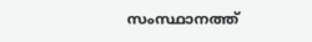സംസ്ഥാനത്ത്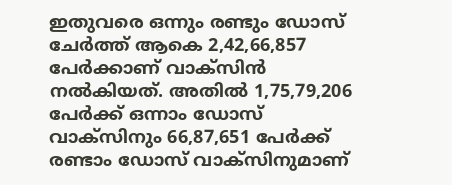ഇതുവരെ ഒന്നും രണ്ടും ഡോസ് ചേർത്ത് ആകെ 2,42,66,857 പേർക്കാണ് വാക്സിൻ നൽകിയത്. അതിൽ 1,75,79,206 പേർക്ക് ഒന്നാം ഡോസ് വാക്സിനും 66,87,651 പേർക്ക് രണ്ടാം ഡോസ് വാക്സിനുമാണ്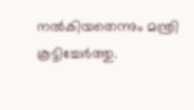നൽകിയതെന്നും മന്ത്രി കൂട്ടിച്ചേർത്തു.